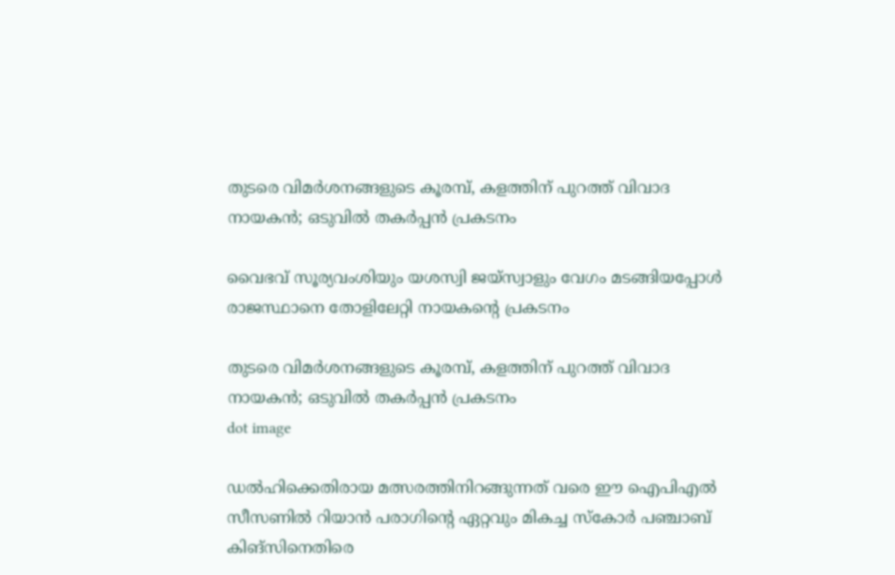തുടരെ വിമര്‍ശനങ്ങളുടെ കൂരമ്പ്, കളത്തിന് പുറത്ത് വിവാദ നായകന്‍; ഒടുവില്‍ തകര്‍പ്പന്‍ പ്രകടനം

വൈഭവ് സൂര്യവംശിയും യശസ്വി ജയ്‌സ്വാളും വേഗം മടങ്ങിയപ്പോള്‍ രാജസ്ഥാനെ തോളിലേറ്റി നായകന്റെ പ്രകടനം

തുടരെ വിമര്‍ശനങ്ങളുടെ കൂരമ്പ്, കളത്തിന് പുറത്ത് വിവാദ നായകന്‍; ഒടുവില്‍ തകര്‍പ്പന്‍ പ്രകടനം
dot image

ഡല്‍ഹിക്കെതിരായ മത്സരത്തിനിറങ്ങുന്നത് വരെ ഈ ഐപിഎല്‍ സീസണില്‍ റിയാന്‍ പരാഗിന്റെ ഏറ്റവും മികച്ച സ്‌കോര്‍ പഞ്ചാബ് കിങ്‌സിനെതിരെ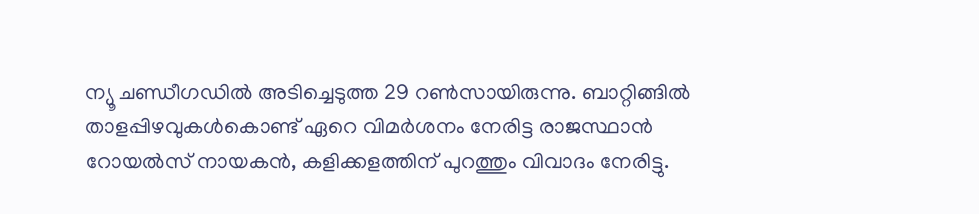ന്യൂ ചണ്ഡീഗഡില്‍ അടിച്ചെടുത്ത 29 റണ്‍സായിരുന്നു. ബാറ്റിങ്ങില്‍ താളപ്പിഴവുകള്‍കൊണ്ട് ഏറെ വിമര്‍ശനം നേരിട്ട രാജസ്ഥാന്‍ റോയല്‍സ് നായകന്‍, കളിക്കളത്തിന് പുറത്തും വിവാദം നേരിട്ടു.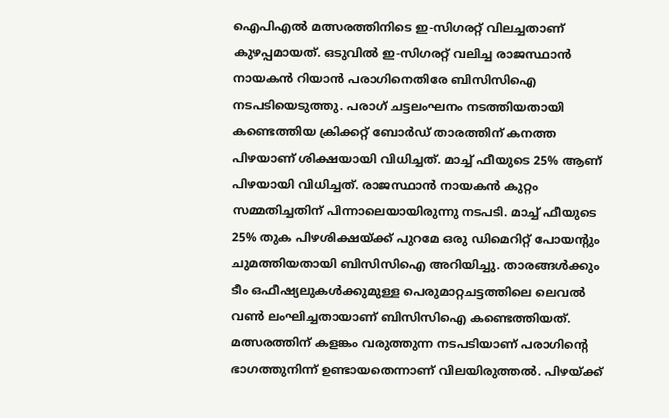ഐപിഎല്‍ മത്സരത്തിനിടെ ഇ-സിഗരറ്റ് വിലച്ചതാണ് കുഴപ്പമായത്. ഒടുവില്‍ ഇ-സിഗരറ്റ് വലിച്ച രാജസ്ഥാന്‍ നായകന്‍ റിയാന്‍ പരാഗിനെതിരേ ബിസിസിഐ നടപടിയെടുത്തു. പരാഗ് ചട്ടലംഘനം നടത്തിയതായി കണ്ടെത്തിയ ക്രിക്കറ്റ് ബോര്‍ഡ് താരത്തിന് കനത്ത പിഴയാണ് ശിക്ഷയായി വിധിച്ചത്. മാച്ച് ഫീയുടെ 25% ആണ് പിഴയായി വിധിച്ചത്. രാജസ്ഥാന്‍ നായകന്‍ കുറ്റം സമ്മതിച്ചതിന് പിന്നാലെയായിരുന്നു നടപടി. മാച്ച് ഫീയുടെ 25% തുക പിഴശിക്ഷയ്ക്ക് പുറമേ ഒരു ഡിമെറിറ്റ് പോയന്റും ചുമത്തിയതായി ബിസിസിഐ അറിയിച്ചു. താരങ്ങള്‍ക്കും ടീം ഒഫീഷ്യലുകള്‍ക്കുമുള്ള പെരുമാറ്റചട്ടത്തിലെ ലെവല്‍ വണ്‍ ലംഘിച്ചതായാണ് ബിസിസിഐ കണ്ടെത്തിയത്. മത്സരത്തിന് കളങ്കം വരുത്തുന്ന നടപടിയാണ് പരാഗിന്റെ ഭാഗത്തുനിന്ന് ഉണ്ടായതെന്നാണ് വിലയിരുത്തല്‍. പിഴയ്ക്ക്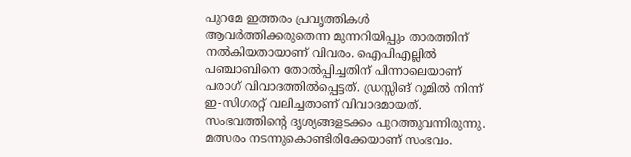പുറമേ ഇത്തരം പ്രവൃത്തികള്‍ ആവര്‍ത്തിക്കരുതെന്ന മുന്നറിയിപ്പും താരത്തിന് നല്‍കിയതായാണ് വിവരം. ഐപിഎല്ലില്‍ പഞ്ചാബിനെ തോല്‍പ്പിച്ചതിന് പിന്നാലെയാണ് പരാഗ് വിവാദത്തില്‍പ്പെട്ടത്. ഡ്രസ്സിങ് റൂമില്‍ നിന്ന് ഇ-സിഗരറ്റ് വലിച്ചതാണ് വിവാദമായത്. സംഭവത്തിന്റെ ദൃശ്യങ്ങളടക്കം പുറത്തുവന്നിരുന്നു. മത്സരം നടന്നുകൊണ്ടിരിക്കേയാണ് സംഭവം.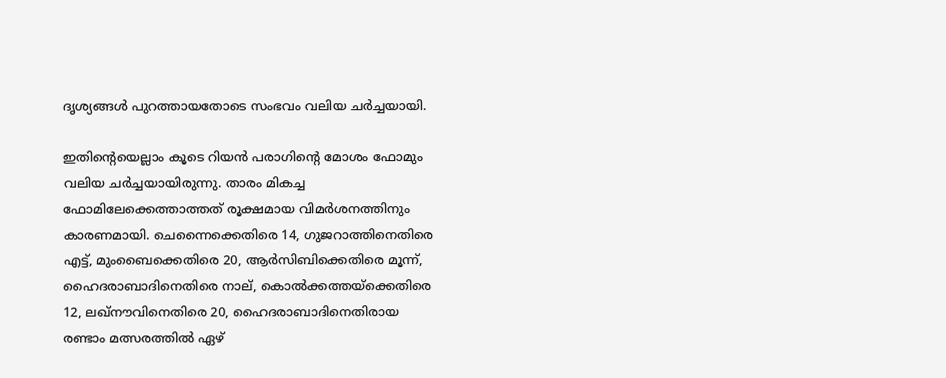ദൃശ്യങ്ങള്‍ പുറത്തായതോടെ സംഭവം വലിയ ചര്‍ച്ചയായി.

ഇതിന്റെയെല്ലാം കൂടെ റിയന്‍ പരാഗിന്റെ മോശം ഫോമും വലിയ ചര്‍ച്ചയായിരുന്നു. താരം മികച്ച ഫോമിലേക്കെത്താത്തത് രൂക്ഷമായ വിമര്‍ശനത്തിനും കാരണമായി. ചെന്നൈക്കെതിരെ 14, ഗുജറാത്തിനെതിരെ എട്ട്, മുംബൈക്കെതിരെ 20, ആര്‍സിബിക്കെതിരെ മൂന്ന്, ഹൈദരാബാദിനെതിരെ നാല്, കൊല്‍ക്കത്തയ്‌ക്കെതിരെ 12, ലഖ്‌നൗവിനെതിരെ 20, ഹൈദരാബാദിനെതിരായ രണ്ടാം മത്സരത്തില്‍ ഏഴ്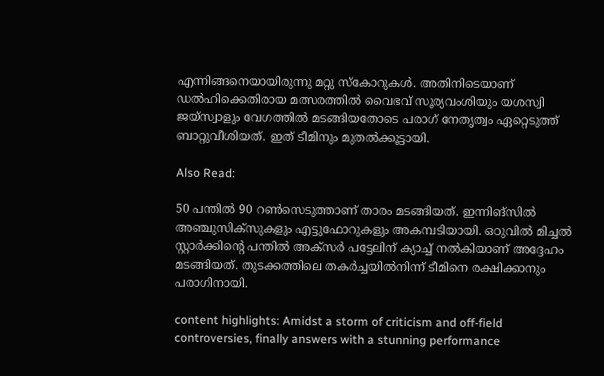എന്നിങ്ങനെയായിരുന്നു മറ്റു സ്‌കോറുകള്‍. അതിനിടെയാണ് ഡല്‍ഹിക്കെതിരായ മത്സരത്തില്‍ വൈഭവ് സൂര്യവംശിയും യശസ്വി ജയ്‌സ്വാളും വേഗത്തില്‍ മടങ്ങിയതോടെ പരാഗ് നേതൃത്വം ഏറ്റെടുത്ത് ബാറ്റുവീശിയത്. ഇത് ടീമിനും മുതല്‍ക്കൂട്ടായി.

Also Read:

50 പന്തില്‍ 90 റണ്‍സെടുത്താണ് താരം മടങ്ങിയത്. ഇന്നിങ്‌സില്‍ അഞ്ചുസിക്‌സുകളും എട്ടുഫോറുകളും അകമ്പടിയായി. ഒഠുവില്‍ മിച്ചല്‍ സ്റ്റാര്‍ക്കിന്റെ പന്തില്‍ അക്‌സര്‍ പട്ടേലിന് ക്യാച്ച് നല്‍കിയാണ് അദ്ദേഹം മടങ്ങിയത്. തുടക്കത്തിലെ തകര്‍ച്ചയില്‍നിന്ന് ടീമിനെ രക്ഷിക്കാനും പരാഗിനായി.

content highlights: Amidst a storm of criticism and off-field controversies, finally answers with a stunning performance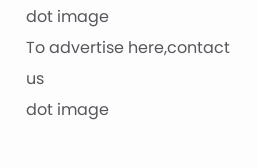dot image
To advertise here,contact us
dot image